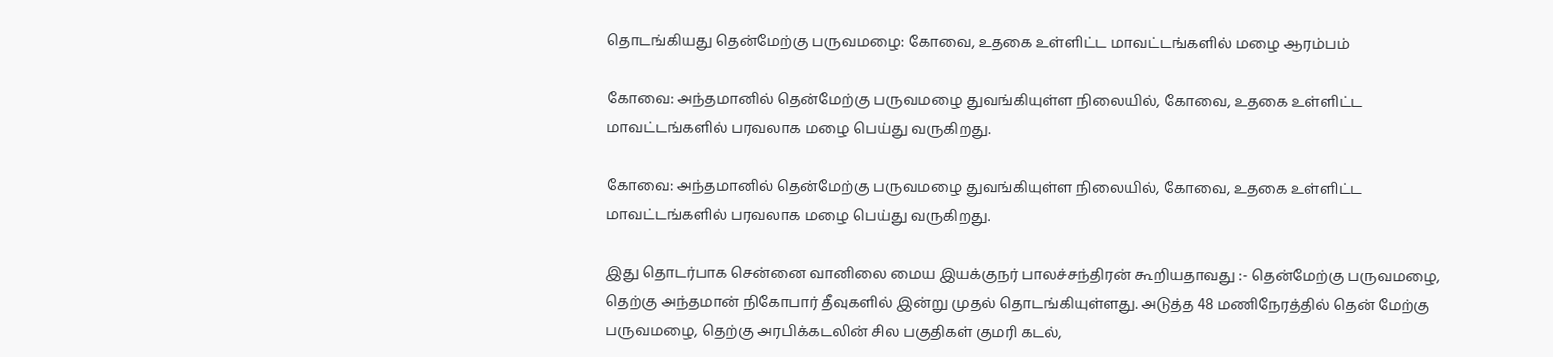தொடங்கியது தென்மேற்கு பருவமழை: கோவை, உதகை உள்ளிட்ட மாவட்டங்களில் மழை ஆரம்பம்

கோவை: அந்தமானில் தென்மேற்கு பருவமழை துவங்கியுள்ள நிலையில், கோவை, உதகை உள்ளிட்ட மாவட்டங்களில் பரவலாக மழை பெய்து வருகிறது.

கோவை: அந்தமானில் தென்மேற்கு பருவமழை துவங்கியுள்ள நிலையில், கோவை, உதகை உள்ளிட்ட மாவட்டங்களில் பரவலாக மழை பெய்து வருகிறது.

இது தொடர்பாக சென்னை வானிலை மைய இயக்குநர் பாலச்சந்திரன் கூறியதாவது :- தென்மேற்கு பருவமழை, தெற்கு அந்தமான் நிகோபார் தீவுகளில் இன்று முதல் தொடங்கியுள்ளது. அடுத்த 48 மணிநேரத்தில் தென் மேற்கு பருவமழை, தெற்கு அரபிக்கடலின் சில பகுதிகள் குமரி கடல்,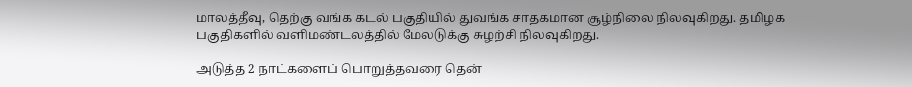மாலத்தீவு, தெற்கு வங்க கடல் பகுதியில் துவங்க சாதகமான சூழ்நிலை நிலவுகிறது. தமிழக பகுதிகளில் வளிமண்டலத்தில் மேலடுக்கு சுழற்சி நிலவுகிறது.

அடுத்த 2 நாட்களைப் பொறுத்தவரை தென்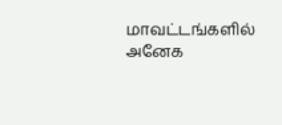மாவட்டங்களில் அனேக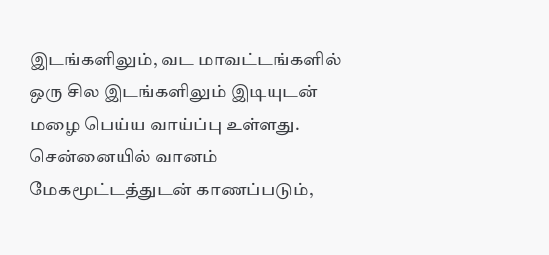இடங்களிலும், வட மாவட்டங்களில் ஒரு சில இடங்களிலும் இடியுடன் மழை பெய்ய வாய்ப்பு உள்ளது. சென்னையில் வானம் மேகமூட்டத்துடன் காணப்படும்,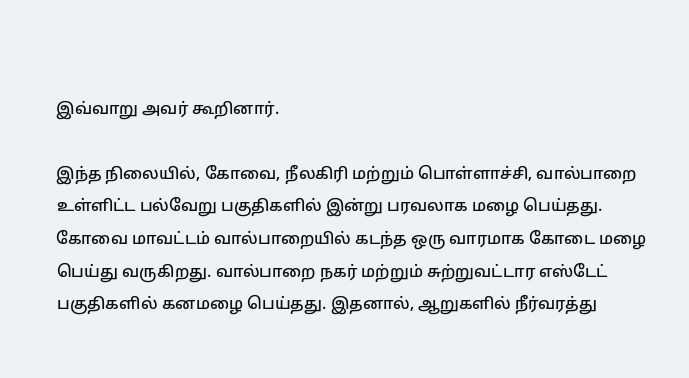இவ்வாறு அவர் கூறினார்.

இந்த நிலையில், கோவை, நீலகிரி மற்றும் பொள்ளாச்சி, வால்பாறை உள்ளிட்ட பல்வேறு பகுதிகளில் இன்று பரவலாக மழை பெய்தது. கோவை மாவட்டம் வால்பாறையில் கடந்த ஒரு வாரமாக கோடை மழை பெய்து வருகிறது. வால்பாறை நகர் மற்றும் சுற்றுவட்டார எஸ்டேட் பகுதிகளில் கனமழை பெய்தது. இதனால், ஆறுகளில் நீர்வரத்து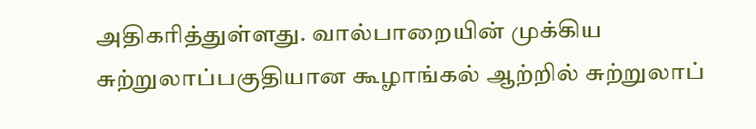அதிகரித்துள்ளது. வால்பாறையின் முக்கிய சுற்றுலாப்பகுதியான கூழாங்கல் ஆற்றில் சுற்றுலாப்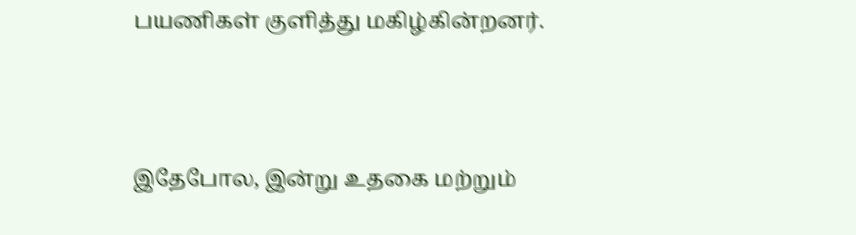பயணிகள் குளித்து மகிழ்கின்றனர்.



இதேபோல, இன்று உதகை மற்றும்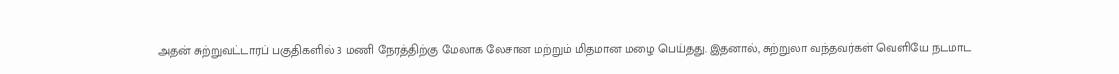அதன் சுற்றுவட்டாரப் பகுதிகளில் 3 மணி நேரத்திற்கு மேலாக லேசான மற்றும் மிதமான மழை பெய்தது. இதனால், சுற்றுலா வந்தவர்கள் வெளியே நடமாட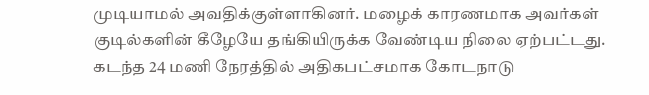முடியாமல் அவதிக்குள்ளாகினர். மழைக் காரணமாக அவர்கள் குடில்களின் கீழேயே தங்கியிருக்க வேண்டிய நிலை ஏற்பட்டது. கடந்த 24 மணி நேரத்தில் அதிகபட்சமாக கோடநாடு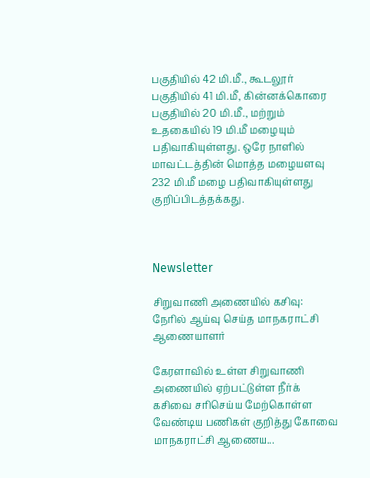பகுதியில் 42 மி.மீ., கூடலூர் பகுதியில் 41 மி.மீ, கின்னக்கொரை பகுதியில் 20 மி.மீ., மற்றும் உதகையில் 19 மி.மீ மழையும் பதிவாகியுள்ளது. ஒரே நாளில் மாவட்டத்தின் மொத்த மழையளவு 232 மி.மீ மழை பதிவாகியுள்ளது குறிப்பிடத்தக்கது.



Newsletter

சிறுவாணி அணையில் கசிவு: நேரில் ஆய்வு செய்த மாநகராட்சி ஆணையாளர்

கேரளாவில் உள்ள சிறுவாணி அணையில் ஏற்பட்டுள்ள நீர்க் கசிவை சரிசெய்ய மேற்கொள்ள வேண்டிய பணிகள் குறித்து கோவை மாநகராட்சி ஆணைய...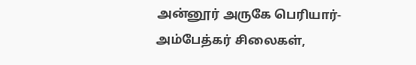அன்னூர் அருகே பெரியார்-அம்பேத்கர் சிலைகள்,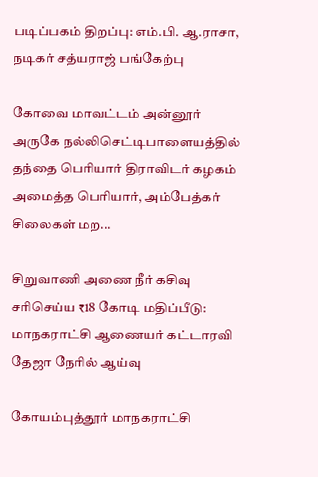படிப்பகம் திறப்பு: எம்.பி. ஆ.ராசா, நடிகர் சத்யராஜ் பங்கேற்பு

கோவை மாவட்டம் அன்னூர் அருகே நல்லிசெட்டிபாளையத்தில் தந்தை பெரியார் திராவிடர் கழகம் அமைத்த பெரியார், அம்பேத்கர் சிலைகள் மற...

சிறுவாணி அணை நீர் கசிவு சரிசெய்ய ₹18 கோடி மதிப்பீடு: மாநகராட்சி ஆணையர் கட்டாரவி தேஜா நேரில் ஆய்வு

கோயம்புத்தூர் மாநகராட்சி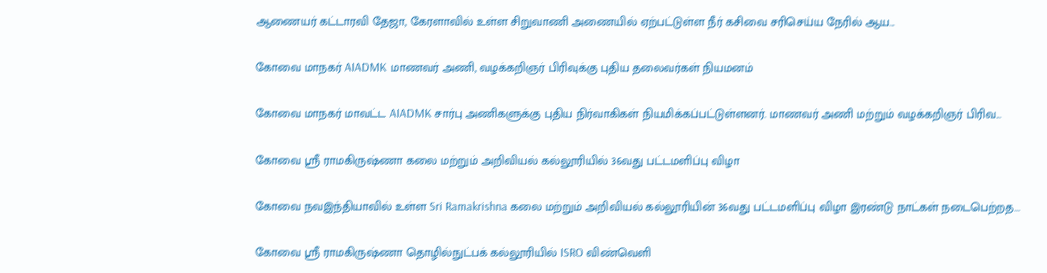ஆணையர் கட்டாரவி தேஜா, கேரளாவில் உள்ள சிறுவாணி அணையில் ஏற்பட்டுள்ள நீர் கசிவை சரிசெய்ய நேரில் ஆய...

கோவை மாநகர் AIADMK மாணவர் அணி, வழக்கறிஞர் பிரிவுக்கு புதிய தலைவர்கள் நியமனம்

கோவை மாநகர் மாவட்ட AIADMK சார்பு அணிகளுக்கு புதிய நிர்வாகிகள் நியமிக்கப்பட்டுள்ளனர். மாணவர் அணி மற்றும் வழக்கறிஞர் பிரிவ...

கோவை ஸ்ரீ ராமகிருஷ்ணா கலை மற்றும் அறிவியல் கல்லூரியில் 36வது பட்டமளிப்பு விழா

கோவை நவஇந்தியாவில் உள்ள Sri Ramakrishna கலை மற்றும் அறிவியல் கல்லூரியின் 36வது பட்டமளிப்பு விழா இரண்டு நாட்கள் நடைபெற்றத...

கோவை ஸ்ரீ ராமகிருஷ்ணா தொழில்நுட்பக் கல்லூரியில் ISRO விண்வெளி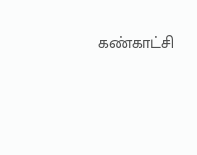கண்காட்சி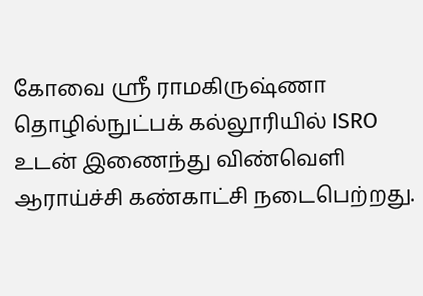கோவை ஸ்ரீ ராமகிருஷ்ணா தொழில்நுட்பக் கல்லூரியில் ISRO உடன் இணைந்து விண்வெளி ஆராய்ச்சி கண்காட்சி நடைபெற்றது.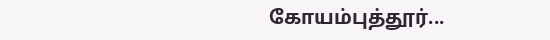கோயம்புத்தூர்...